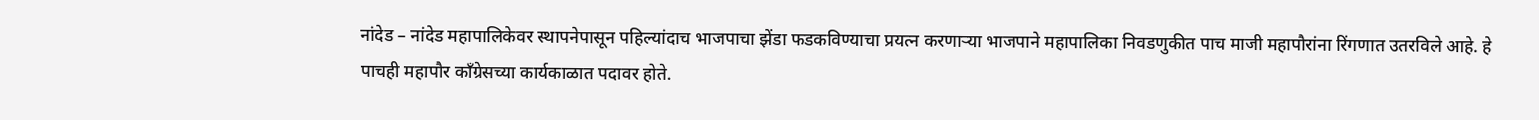नांदेड – नांदेड महापालिकेवर स्थापनेपासून पहिल्यांदाच भाजपाचा झेंडा फडकविण्याचा प्रयत्न करणाऱ्या भाजपाने महापालिका निवडणुकीत पाच माजी महापौरांना रिंगणात उतरविले आहे. हे पाचही महापौर काँग्रेसच्या कार्यकाळात पदावर होते.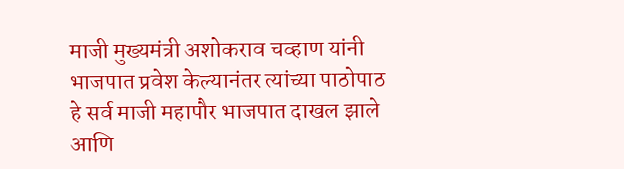माजी मुख्यमंत्री अशोकराव चव्हाण यांनी भाजपात प्रवेश केल्यानंतर त्यांच्या पाठोपाठ हे सर्व माजी महापौर भाजपात दाखल झाले आणि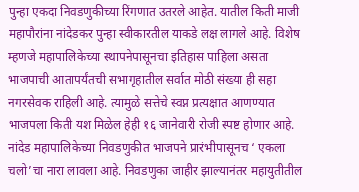पुन्हा एकदा निवडणुकीच्या रिंगणात उतरले आहेत. यातील किती माजी महापौरांना नांदेडकर पुन्हा स्वीकारतील याकडे लक्ष लागले आहे. विशेष म्हणजे महापालिकेच्या स्थापनेपासूनचा इतिहास पाहिला असता भाजपाची आतापर्यंतची सभागृहातील सर्वात मोठी संख्या ही सहा नगरसेवक राहिली आहे. त्यामुळे सत्तेचे स्वप्न प्रत्यक्षात आणण्यात भाजपला किती यश मिळेल हेही १६ जानेवारी रोजी स्पष्ट होणार आहे.
नांदेड महापालिकेच्या निवडणुकीत भाजपने प्रारंभीपासूनच ‘ एकला चलो’चा नारा लावला आहे. निवडणुका जाहीर झाल्यानंतर महायुतीतील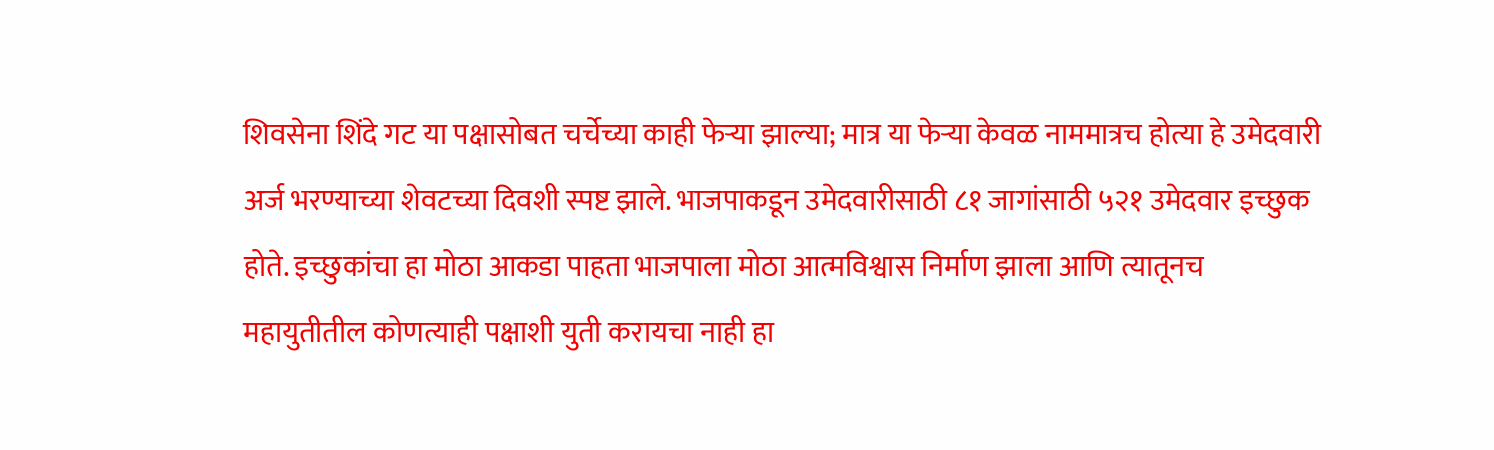शिवसेना शिंदे गट या पक्षासोबत चर्चेच्या काही फेऱ्या झाल्या; मात्र या फेऱ्या केवळ नाममात्रच होत्या हे उमेदवारी अर्ज भरण्याच्या शेवटच्या दिवशी स्पष्ट झाले. भाजपाकडून उमेदवारीसाठी ८१ जागांसाठी ५२१ उमेदवार इच्छुक होते. इच्छुकांचा हा मोठा आकडा पाहता भाजपाला मोठा आत्मविश्वास निर्माण झाला आणि त्यातूनच महायुतीतील कोणत्याही पक्षाशी युती करायचा नाही हा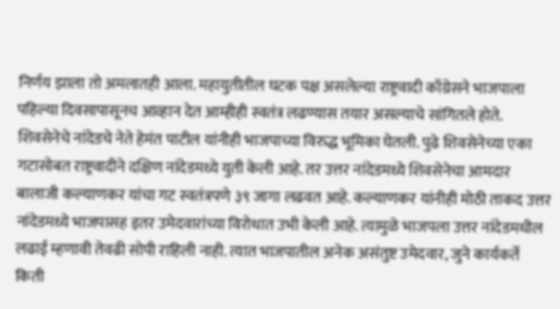निर्णय झाला तो अमलातही आला. महायुतीतील घटक पक्ष असलेल्या राष्ट्रवादी काँग्रेसने भाजपाला पहिल्या दिवसापासूनच आव्हान देत आम्हीही स्वतंत्र लढण्यास तयार असल्याचे सांगितले होते. शिवसेनेचे नांदेडचे नेते हेमंत पाटील यांनीही भाजपाच्या विरुद्ध भूमिका घेतली. पुढे शिवसेनेच्या एका गटासोबत राष्ट्रवादीने दक्षिण नांदेडमध्ये युती केली आहे. तर उत्तर नांदेडमध्ये शिवसेनेचा आमदार बालाजी कल्याणकर यांचा गट स्वतंत्रपणे ३९ जागा लढवत आहे. कल्याणकर यांनीही मोठी ताकद उत्तर नांदेडमध्ये भाजपासह इतर उमेदवारांच्या विरोधात उभी केली आहे. त्यामुळे भाजपला उत्तर नांदेडमधील लढाई म्हणावी तेवढी सोपी राहिली नाही. त्यात भाजपातील अनेक असंतुष्ट उमेदवार, जुने कार्यकर्ते किती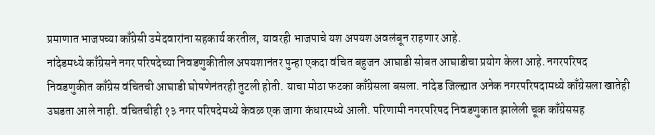प्रमाणात भाजपच्या काँग्रेसी उमेदवारांना सहकार्य करतील, यावरही भाजपाचे यश अपयश अवलंबून राहणार आहे.
नांदेडमध्ये काँग्रेसने नगर परिषदेच्या निवडणुकीतील अपयशानंतर पुन्हा एकदा वंचित बहुजन आघाडी सोबत आघाडीचा प्रयोग केला आहे. नगरपरिषद निवडणुकीत काँग्रेस वंचितची आघाडी घोषणेनंतरही तुटली होती. याचा मोठा फटका काँग्रेसला बसला. नांदेड जिल्ह्यात अनेक नगरपरिषदामध्ये काँग्रेसला खातेही उघडता आले नाही. वंचितचीही १३ नगर परिषदेमध्ये केवळ एक जागा कंधारमध्ये आली. परिणामी नगरपरिषद निवडणुकात झालेली चूक काँग्रेससह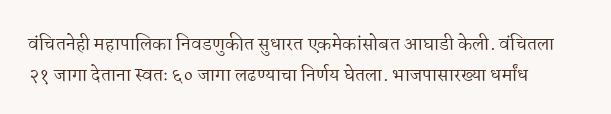वंचितनेही महापालिका निवडणुकीत सुधारत एकमेकांसोबत आघाडी केली. वंचितला २१ जागा देताना स्वतः ६० जागा लढण्याचा निर्णय घेतला. भाजपासारख्या धर्मांध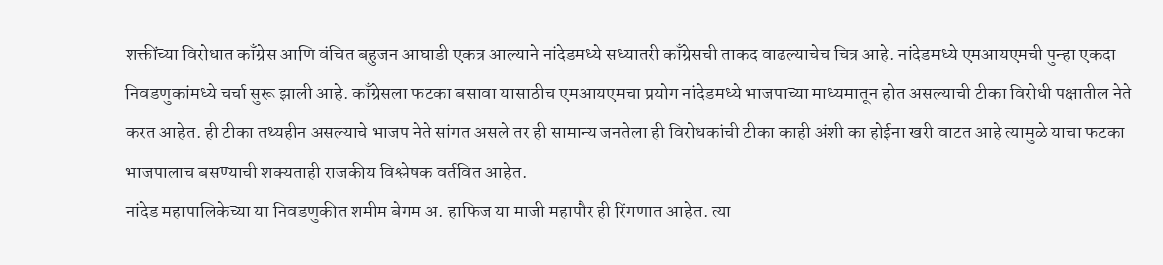शक्तींच्या विरोधात काँग्रेस आणि वंचित बहुजन आघाडी एकत्र आल्याने नांदेडमध्ये सध्यातरी काँग्रेसची ताकद वाढल्याचेच चित्र आहे. नांदेडमध्ये एमआयएमची पुन्हा एकदा निवडणुकांमध्ये चर्चा सुरू झाली आहे. काँग्रेसला फटका बसावा यासाठीच एमआयएमचा प्रयोग नांदेडमध्ये भाजपाच्या माध्यमातून होत असल्याची टीका विरोधी पक्षातील नेते करत आहेत. ही टीका तथ्यहीन असल्याचे भाजप नेते सांगत असले तर ही सामान्य जनतेला ही विरोधकांची टीका काही अंशी का होईना खरी वाटत आहे त्यामुळे याचा फटका भाजपालाच बसण्याची शक्यताही राजकीय विश्लेषक वर्तवित आहेत.
नांदेड महापालिकेच्या या निवडणुकीत शमीम बेगम अ. हाफिज या माजी महापौर ही रिंगणात आहेत. त्या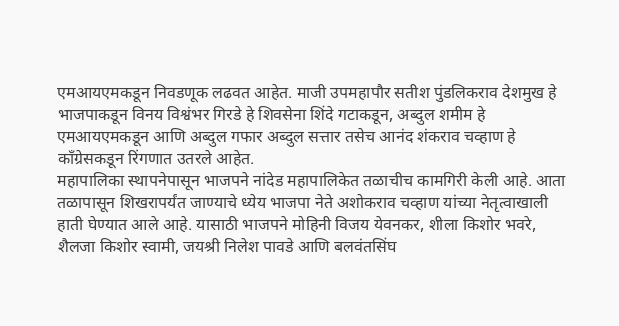एमआयएमकडून निवडणूक लढवत आहेत. माजी उपमहापौर सतीश पुंडलिकराव देशमुख हे भाजपाकडून विनय विश्वंभर गिरडे हे शिवसेना शिंदे गटाकडून, अब्दुल शमीम हे एमआयएमकडून आणि अब्दुल गफार अब्दुल सत्तार तसेच आनंद शंकराव चव्हाण हे काँग्रेसकडून रिंगणात उतरले आहेत.
महापालिका स्थापनेपासून भाजपने नांदेड महापालिकेत तळाचीच कामगिरी केली आहे. आता तळापासून शिखरापर्यंत जाण्याचे ध्येय भाजपा नेते अशोकराव चव्हाण यांच्या नेतृत्वाखाली हाती घेण्यात आले आहे. यासाठी भाजपने मोहिनी विजय येवनकर, शीला किशोर भवरे, शैलजा किशोर स्वामी, जयश्री निलेश पावडे आणि बलवंतसिंघ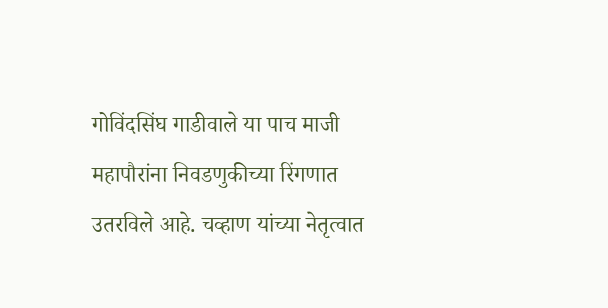गोविंदसिंघ गाडीवाले या पाच माजी महापौरांना निवडणुकीच्या रिंगणात उतरविले आहे. चव्हाण यांच्या नेतृत्वात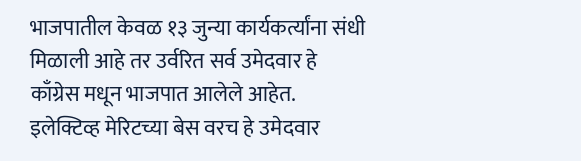भाजपातील केवळ १३ जुन्या कार्यकर्त्यांना संधी मिळाली आहे तर उर्वरित सर्व उमेदवार हे काँग्रेस मधून भाजपात आलेले आहेत. इलेक्टिव्ह मेरिटच्या बेस वरच हे उमेदवार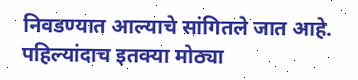निवडण्यात आल्याचे सांगितले जात आहे. पहिल्यांदाच इतक्या मोठ्या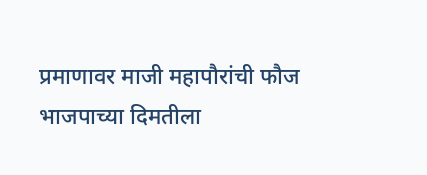प्रमाणावर माजी महापौरांची फौज भाजपाच्या दिमतीला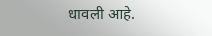धावली आहे.